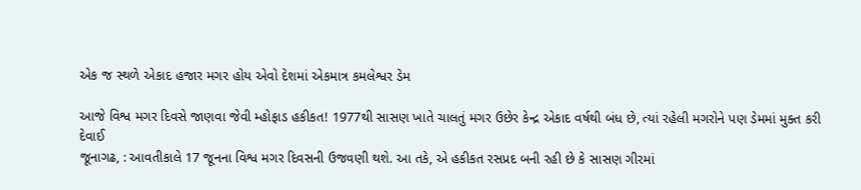એક જ સ્થળે એકાદ હજાર મગર હોય એવો દેશમાં એકમાત્ર કમલેશ્વર ડેમ

આજે વિશ્વ મગર દિવસે જાણવા જેવી મ્હોફાડ હકીકત! 1977થી સાસણ ખાતે ચાલતું મગર ઉછેર કેન્દ્ર એકાદ વર્ષથી બંધ છે, ત્યાં રહેલી મગરોને પણ ડેમમાં મુક્ત કરી દેવાઈ
જૂનાગઢ, : આવતીકાલે 17 જૂનના વિશ્વ મગર દિવસની ઉજવણી થશે. આ તકે, એ હકીકત રસપ્રદ બની રહી છે કે સાસણ ગીરમાં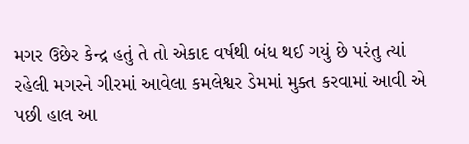મગર ઉછેર કેન્દ્ર હતું તે તો એકાદ વર્ષથી બંધ થઈ ગયું છે પરંતુ ત્યાં રહેલી મગરને ગીરમાં આવેલા કમલેશ્વર ડેમમાં મુક્ત કરવામાં આવી એ પછી હાલ આ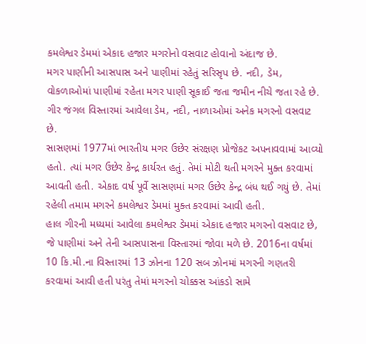કમલેશ્વર ડેમમાં એકાદ હજાર મગરોનો વસવાટ હોવાનો અંદાજ છે.
મગર પાણીની આસપાસ અને પાણીમાં રહેતું સરિસૃપ છે. નદી, ડેમ, વોકળાઓમાં પાણીમાં રહેતા મગર પાણી સૂકાઈ જતા જમીન નીચે જતા રહે છે. ગીર જંગલ વિસ્તારમાં આવેલા ડેમ, નદી, નાળાઓમાં અનેક મગરનો વસવાટ છે.
સાસણમાં 1977માં ભારતીય મગર ઉછેર સંરક્ષણ પ્રોજેકટ અપનાવવામાં આવ્યો હતો. ત્યાં મગર ઉછેર કેન્દ્ર કાર્યરત હતું. તેમાં મોટી થતી મગરને મુક્ત કરવામાં આવતી હતી. એકાદ વર્ષ પૂર્વે સાસણમાં મગર ઉછેર કેન્દ્ર બંધ થઈ ગયું છે. તેમાં રહેલી તમામ મગરને કમલેશ્વર ડેમમાં મુક્ત કરવામાં આવી હતી.
હાલ ગીરની મધ્યમાં આવેલા કમલેશ્વર ડેમમાં એકાદ હજાર મગરનો વસવાટ છે, જે પાણીમાં અને તેની આસપાસના વિસ્તારમાં જોવા મળે છે. 2016ના વર્ષમાં 10 કિ.મી.ના વિસ્તારમાં 13 ઝોનના 120 સબ ઝોનમાં મગરની ગણતરી કરવામાં આવી હતી પરંતુ તેમાં મગરનો ચોક્કસ આંકડો સામે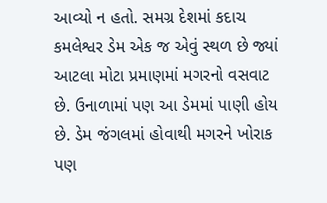આવ્યો ન હતો. સમગ્ર દેશમાં કદાચ કમલેશ્વર ડેમ એક જ એવું સ્થળ છે જ્યાં આટલા મોટા પ્રમાણમાં મગરનો વસવાટ છે. ઉનાળામાં પણ આ ડેમમાં પાણી હોય છે. ડેમ જંગલમાં હોવાથી મગરને ખોરાક પણ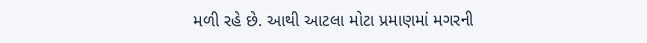મળી રહે છે. આથી આટલા મોટા પ્રમાણમાં મગરની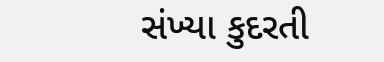સંખ્યા કુદરતી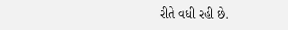રીતે વધી રહી છે.